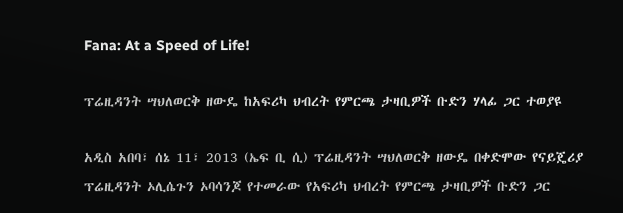Fana: At a Speed of Life!

ፕሬዚዳንት ሣህለወርቅ ዘውዴ ከአፍሪካ ህብረት የምርጫ ታዛቢዎች ቡድን ሃላፊ ጋር ተወያዩ

አዲስ አበባ፣ ሰኔ 11፣ 2013 (ኤፍ ቢ ሲ) ፕሬዚዳንት ሣህለወርቅ ዘውዴ በቀድሞው የናይጄሪያ ፕሬዚዳንት ኦሊሴጉን ኦባሳንጆ የተመራው የአፍሪካ ህብረት የምርጫ ታዛቢዎች ቡድን ጋር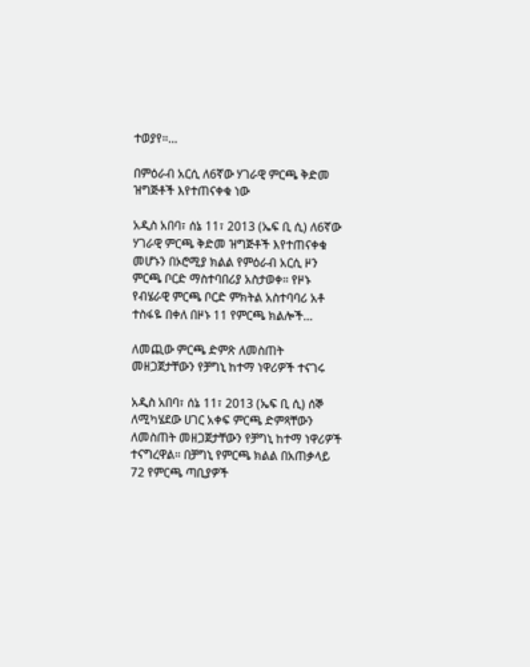ተወያየ።…

በምዕራብ አርሲ ለ6ኛው ሃገራዊ ምርጫ ቅድመ ዝግጅቶች እየተጠናቀቁ ነው

አዲስ አበባ፣ ሰኔ 11፣ 2013 (ኤፍ ቢ ሲ) ለ6ኛው ሃገራዊ ምርጫ ቅድመ ዝግጅቶች እየተጠናቀቁ መሆኑን በኦሮሚያ ክልል የምዕራብ አርሲ ዞን ምርጫ ቦርድ ማስተባበሪያ አስታወቀ። የዞኑ የብሄራዊ ምርጫ ቦርድ ምክትል አስተባባሪ አቶ ተስፋዬ በቀለ በዞኑ 11 የምርጫ ክልሎች…

ለመጪው ምርጫ ድምጽ ለመስጠት መዘጋጀታቸውን የቻግኒ ከተማ ነዋሪዎች ተናገሩ

አዲስ አበባ፣ ሰኔ 11፣ 2013 (ኤፍ ቢ ሲ) ሰኞ ለሚካሄደው ሀገር አቀፍ ምርጫ ድምጻቸውን ለመስጠት መዘጋጀታቸውን የቻግኒ ከተማ ነዋሪዎች ተናግረዋል። በቻግኒ የምርጫ ክልል በአጠቃላይ 72 የምርጫ ጣቢያዎች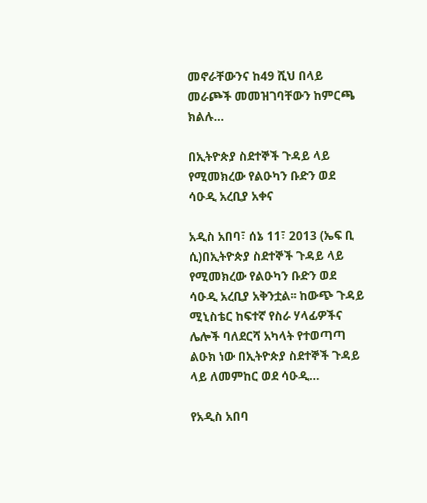መኖራቸውንና ከ49 ሺህ በላይ መራጮች መመዝገባቸውን ከምርጫ ክልሉ…

በኢትዮጵያ ስደተኞች ጉዳይ ላይ የሚመክረው የልዑካን ቡድን ወደ ሳዑዲ አረቢያ አቀና

አዲስ አበባ፣ ሰኔ 11፣ 2013 (ኤፍ ቢ ሲ)በኢትዮጵያ ስደተኞች ጉዳይ ላይ የሚመክረው የልዑካን ቡድን ወደ ሳዑዲ አረቢያ አቅንቷል፡፡ ከውጭ ጉዳይ ሚኒስቴር ከፍተኛ የስራ ሃላፊዎችና ሌሎች ባለደርሻ አካላት የተወጣጣ ልዑክ ነው በኢትዮጵያ ስደተኞች ጉዳይ ላይ ለመምከር ወደ ሳዑዲ…

የአዲስ አበባ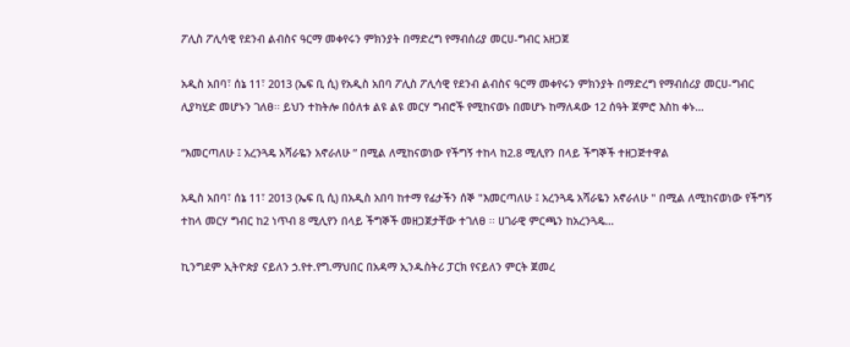ፖሊስ ፖሊሳዊ የደንብ ልብስና ዓርማ መቀየሩን ምክንያት በማድረግ የማብሰሪያ መርሀ-ግብር አዘጋጀ

አዲስ አበባ፣ ሰኔ 11፣ 2013 (ኤፍ ቢ ሲ) የአዲስ አበባ ፖሊስ ፖሊሳዊ የደንብ ልብስና ዓርማ መቀየሩን ምክንያት በማድረግ የማብሰሪያ መርሀ-ግብር ሊያካሂድ መሆኑን ገለፀ፡፡ ይህን ተከትሎ በዕለቱ ልዩ ልዩ መርሃ ግብሮች የሚከናወኑ በመሆኑ ከማለዳው 12 ሰዓት ጀምሮ እስከ ቀኑ…

“እመርጣለሁ ፤ አረንጓዴ አሻራዬን አኖራለሁ ” በሚል ለሚከናወነው የችግኝ ተከላ ከ2.8 ሚሊየን በላይ ችግኞች ተዘጋጅተዋል

አዲስ አበባ፣ ሰኔ 11፣ 2013 (ኤፍ ቢ ሲ) በአዲስ አበባ ከተማ የፊታችን ሰኞ "እመርጣለሁ ፤ አረንጓዴ አሻራዬን አኖራለሁ " በሚል ለሚከናወነው የችግኝ ተከላ መርሃ ግብር ከ2 ነጥብ 8 ሚሊየን በላይ ችግኞች መዘጋጀታቸው ተገለፀ ፡፡ ሀገራዊ ምርጫን ከአረንጓዴ…

ኪንግደም ኢትዮጵያ ናይለን ኃ.የተ.የግ.ማህበር በአዳማ ኢንዱስትሪ ፓርክ የናይለን ምርት ጀመረ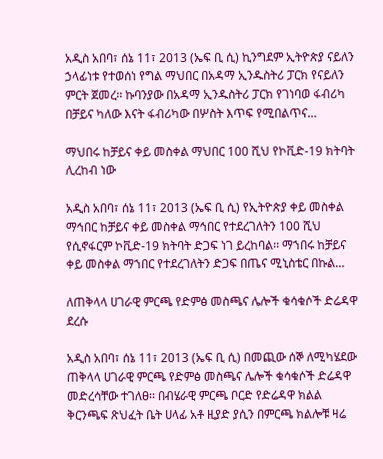አዲስ አበባ፣ ሰኔ 11፣ 2013 (ኤፍ ቢ ሲ) ኪንግደም ኢትዮጵያ ናይለን ኃላፊነቱ የተወሰነ የግል ማህበር በአዳማ ኢንዱስትሪ ፓርክ የናይለን ምርት ጀመረ፡፡ ኩባንያው በአዳማ ኢንዱስትሪ ፓርክ የገነባወ ፋብሪካ በቻይና ካለው እናት ፋብሪካው በሦስት እጥፍ የሚበልጥና…

ማህበሩ ከቻይና ቀይ መስቀል ማህበር 100 ሺህ የኮቪድ-19 ክትባት ሊረከብ ነው

አዲስ አበባ፣ ሰኔ 11፣ 2013 (ኤፍ ቢ ሲ) የኢትዮጵያ ቀይ መስቀል ማኅበር ከቻይና ቀይ መስቀል ማኅበር የተደረገለትን 100 ሺህ የሲኖፋርም ኮቪድ-19 ክትባት ድጋፍ ነገ ይረከባል፡፡ ማኀበሩ ከቻይና ቀይ መስቀል ማኀበር የተደረገለትን ድጋፍ በጤና ሚኒስቴር በኩል…

ለጠቅላላ ሀገራዊ ምርጫ የድምፅ መስጫና ሌሎች ቁሳቁሶች ድሬዳዋ ደረሱ

አዲስ አበባ፣ ሰኔ 11፣ 2013 (ኤፍ ቢ ሲ) በመጪው ሰኞ ለሚካሄደው ጠቅላላ ሀገራዊ ምርጫ የድምፅ መስጫና ሌሎች ቁሳቁሶች ድሬዳዋ መድረሳቸው ተገለፀ፡፡ በብሄራዊ ምርጫ ቦርድ የድሬዳዋ ክልል ቅርንጫፍ ጽህፈት ቤት ሀላፊ አቶ ዚያድ ያሲን በምርጫ ክልሎቹ ዛሬ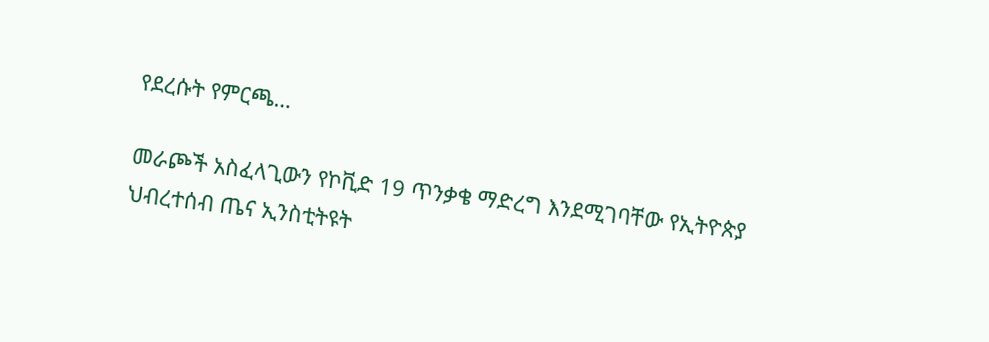የደረሱት የምርጫ…

መራጮች አስፈላጊውን የኮቪድ 19 ጥንቃቄ ማድረግ እንደሚገባቸው የኢትዮጵያ ህብረተሰብ ጤና ኢንስቲትዩት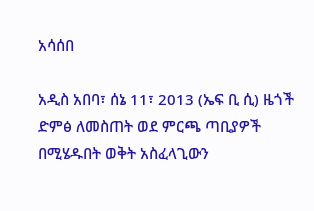አሳሰበ

አዲስ አበባ፣ ሰኔ 11፣ 2013 (ኤፍ ቢ ሲ) ዜጎች ድምፅ ለመስጠት ወደ ምርጫ ጣቢያዎች በሚሄዱበት ወቅት አስፈላጊውን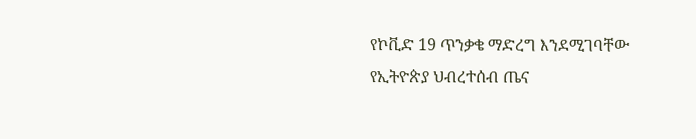የኮቪድ 19 ጥንቃቄ ማድረግ እንደሚገባቸው የኢትዮጵያ ህብረተሰብ ጤና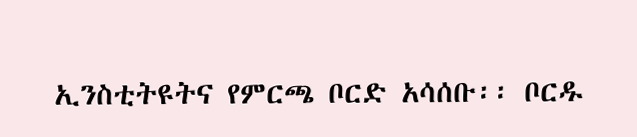ኢንስቲትዩትና የምርጫ ቦርድ አሳሰቡ፡፡ ቦርዱ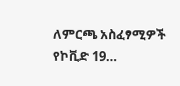ለምርጫ አስፈፃሚዎች የኮቪድ 19…